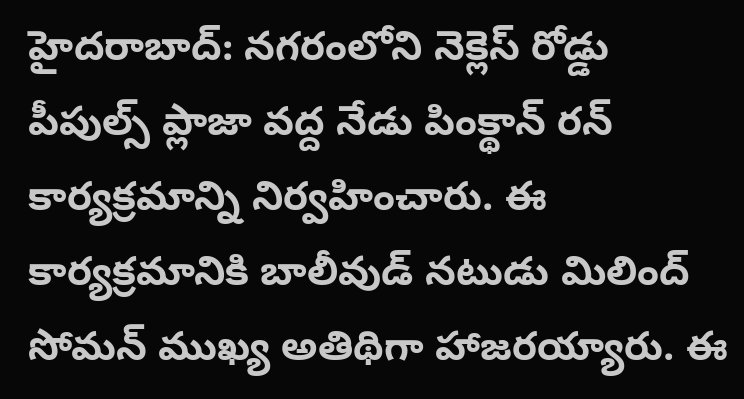హైదరాబాద్: నగరంలోని నెక్లెస్ రోడ్డు పీపుల్స్ ప్లాజా వద్ద నేడు పింక్థాన్ రన్ కార్యక్రమాన్ని నిర్వహించారు. ఈ కార్యక్రమానికి బాలీవుడ్ నటుడు మిలింద్ సోమన్ ముఖ్య అతిథిగా హాజరయ్యారు. ఈ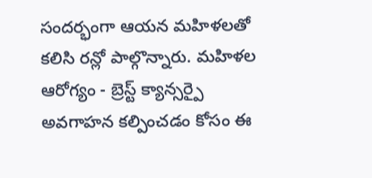సందర్భంగా ఆయన మహిళలతో కలిసి రన్లో పాల్గొన్నారు. మహిళల ఆరోగ్యం - బ్రెస్ట్ క్యాన్సర్పై అవగాహన కల్పించడం కోసం ఈ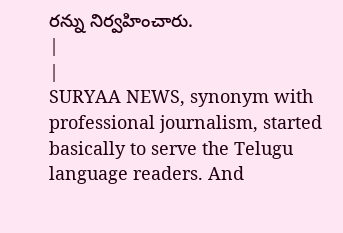రన్ను నిర్వహించారు.
|
|
SURYAA NEWS, synonym with professional journalism, started basically to serve the Telugu language readers. And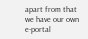apart from that we have our own e-portal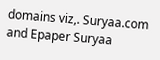domains viz,. Suryaa.com and Epaper Suryaa